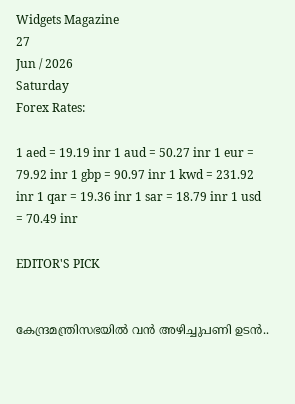Widgets Magazine
27
Jun / 2026
Saturday
Forex Rates:

1 aed = 19.19 inr 1 aud = 50.27 inr 1 eur = 79.92 inr 1 gbp = 90.97 inr 1 kwd = 231.92 inr 1 qar = 19.36 inr 1 sar = 18.79 inr 1 usd = 70.49 inr

EDITOR'S PICK


കേന്ദ്രമന്ത്രിസഭയിൽ വൻ അഴിച്ചുപണി ഉടൻ..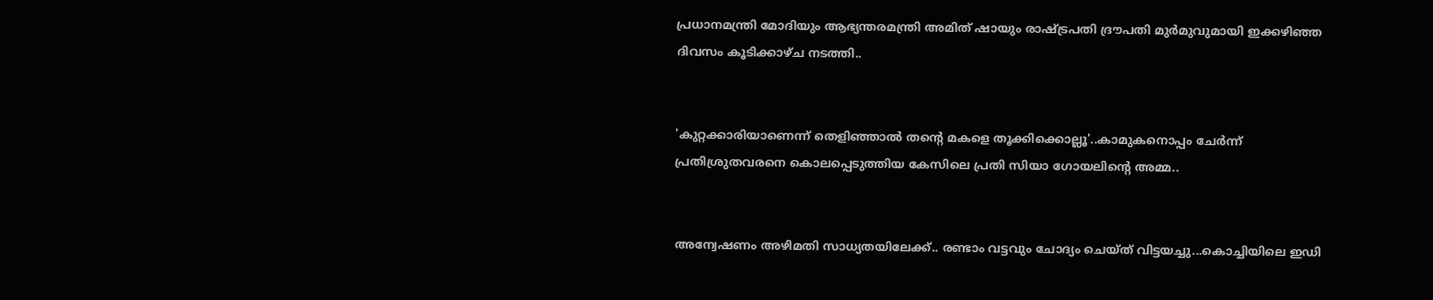പ്രധാനമന്ത്രി മോദിയും ആഭ്യന്തരമന്ത്രി അമിത് ഷായും രാഷ്ട്രപതി ദ്രൗപതി മുർമുവുമായി ഇക്കഴിഞ്ഞ ദിവസം കൂടിക്കാഴ്ച നടത്തി..


'കുറ്റക്കാരിയാണെന്ന് തെളിഞ്ഞാൽ തന്റെ മകളെ തൂക്കിക്കൊല്ലൂ'..കാമുകനൊപ്പം ചേർന്ന് പ്രതിശ്രുതവരനെ കൊലപ്പെടുത്തിയ കേസിലെ പ്രതി സിയാ ഗോയലിന്റെ അമ്മ..


അന്വേഷണം അഴിമതി സാധ്യതയിലേക്ക്.. രണ്ടാം വട്ടവും ചോദ്യം ചെയ്ത് വിട്ടയച്ചു...കൊച്ചിയിലെ ഇഡി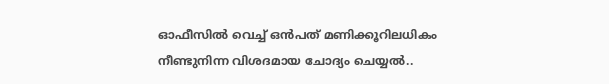ഓഫീസില്‍ വെച്ച് ഒന്‍പത് മണിക്കൂറിലധികം നീണ്ടുനിന്ന വിശദമായ ചോദ്യം ചെയ്യൽ..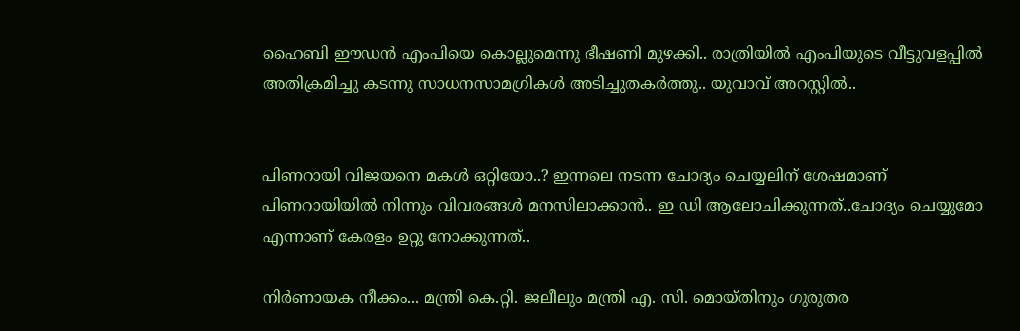ഹൈബി ഈഡന്‍ എംപിയെ കൊല്ലുമെന്നു ഭീഷണി മുഴക്കി.. രാത്രിയില്‍ എംപിയുടെ വീട്ടുവളപ്പില്‍ അതിക്രമിച്ചു കടന്നു സാധനസാമഗ്രികള്‍ അടിച്ചുതകര്‍ത്തു.. യുവാവ് അറസ്റ്റില്‍..


പിണറായി വിജയനെ മകൾ ഒറ്റിയോ..? ഇന്നലെ നടന്ന ചോദ്യം ചെയ്യലിന് ശേഷമാണ് പിണറായിയിൽ നിന്നും വിവരങ്ങൾ മനസിലാക്കാൻ.. ഇ ഡി ആലോചിക്കുന്നത്..ചോദ്യം ചെയ്യുമോ എന്നാണ് കേരളം ഉറ്റു നോക്കുന്നത്..

നിര്‍ണായക നീക്കം... മന്ത്രി കെ.റ്റി. ജലീലും മന്ത്രി എ. സി. മൊയ്തിനും ഗുരുതര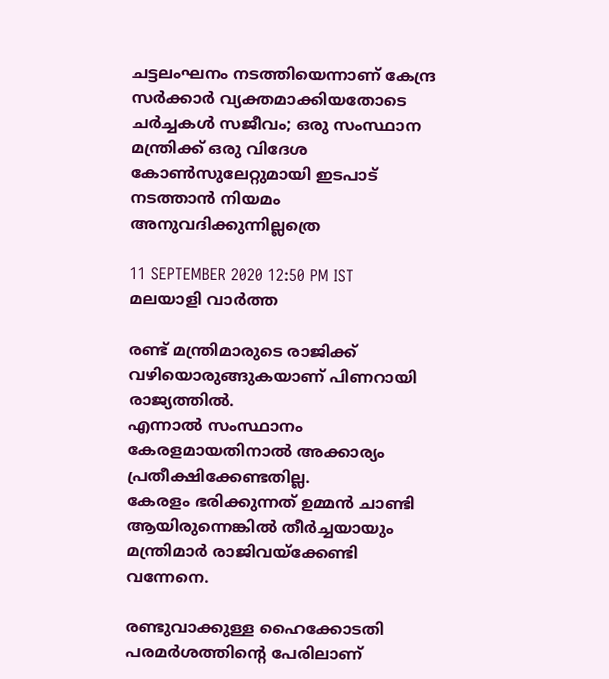ചട്ടലംഘനം നടത്തിയെന്നാണ് കേന്ദ്ര സര്‍ക്കാര്‍ വ്യക്തമാക്കിയതോടെ ചര്‍ച്ചകള്‍ സജീവം; ഒരു സംസ്ഥാന മന്ത്രിക്ക് ഒരു വിദേശ കോണ്‍സുലേറ്റുമായി ഇടപാട് നടത്താന്‍ നിയമം അനുവദിക്കുന്നില്ലത്രെ

11 SEPTEMBER 2020 12:50 PM IST
മലയാളി വാര്‍ത്ത

രണ്ട് മന്ത്രിമാരുടെ രാജിക്ക് വഴിയൊരുങ്ങുകയാണ് പിണറായി രാജ്യത്തില്‍.
എന്നാല്‍ സംസ്ഥാനം കേരളമായതിനാല്‍ അക്കാര്യം പ്രതീക്ഷിക്കേണ്ടതില്ല.
കേരളം ഭരിക്കുന്നത് ഉമ്മന്‍ ചാണ്ടി ആയിരുന്നെങ്കില്‍ തീര്‍ച്ചയായും മന്ത്രിമാര്‍ രാജിവയ്‌ക്കേണ്ടി വന്നേനെ.

രണ്ടുവാക്കുള്ള ഹൈക്കോടതി പരമര്‍ശത്തിന്റെ പേരിലാണ്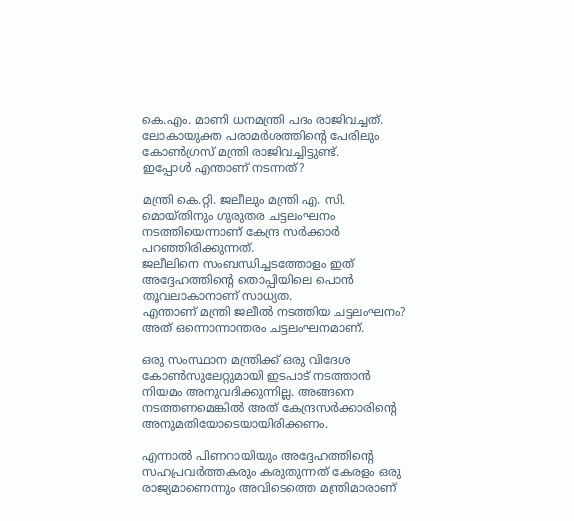കെ.എം. മാണി ധനമന്ത്രി പദം രാജിവച്ചത്.
ലോകായുക്ത പരാമര്‍ശത്തിന്റെ പേരിലും കോണ്‍ഗ്രസ് മന്ത്രി രാജിവച്ചിട്ടുണ്ട്.
ഇപ്പോള്‍ എന്താണ് നടന്നത്?

മന്ത്രി കെ.റ്റി. ജലീലും മന്ത്രി എ. സി. മൊയ്തിനും ഗുരുതര ചട്ടലംഘനം നടത്തിയെന്നാണ് കേന്ദ്ര സര്‍ക്കാര്‍ പറഞ്ഞിരിക്കുന്നത്.
ജലീലിനെ സംബന്ധിച്ചടത്തോളം ഇത് അദ്ദേഹത്തിന്റെ തൊപ്പിയിലെ പൊന്‍ തൂവലാകാനാണ് സാധ്യത.
എന്താണ് മന്ത്രി ജലീല്‍ നടത്തിയ ചട്ടലംഘനം?
അത് ഒന്നൊന്നാന്തരം ചട്ടലംഘനമാണ്.

ഒരു സംസ്ഥാന മന്ത്രിക്ക് ഒരു വിദേശ കോണ്‍സുലേറ്റുമായി ഇടപാട് നടത്താന്‍ നിയമം അനുവദിക്കുന്നില്ല. അങ്ങനെ നടത്തണമെങ്കില്‍ അത് കേന്ദ്രസര്‍ക്കാരിന്റെ അനുമതിയോടെയായിരിക്കണം.

എന്നാല്‍ പിണറായിയും അദ്ദേഹത്തിന്റെ സഹപ്രവര്‍ത്തകരും കരുതുന്നത് കേരളം ഒരു രാജ്യമാണെന്നും അവിടെത്തെ മന്ത്രിമാരാണ്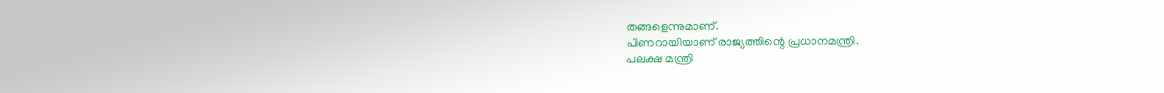തങ്ങളെന്നുമാണ്.
പിണറായിയാണ് രാജ്യത്തിന്റെ പ്രധാനമന്ത്രി.
പലക്ഷ മന്ത്രി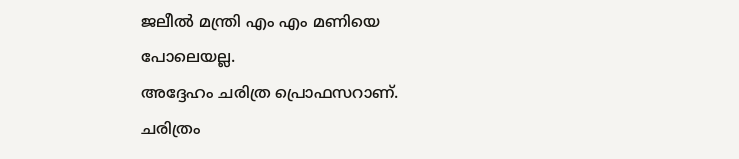ജലീല്‍ മന്ത്രി എം എം മണിയെ പോലെയല്ല.
അദ്ദേഹം ചരിത്ര പ്രൊഫസറാണ്.
ചരിത്രം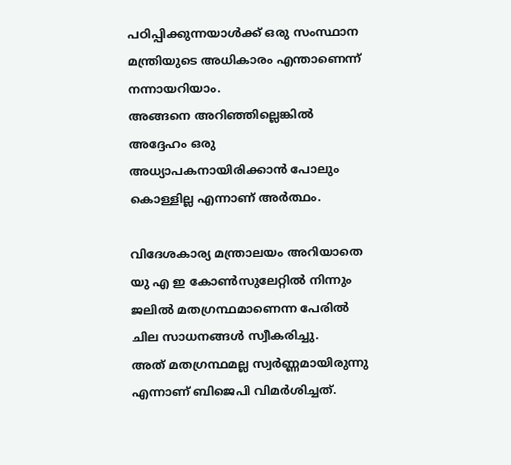പഠിപ്പിക്കുന്നയാള്‍ക്ക് ഒരു സംസ്ഥാന മന്ത്രിയുടെ അധികാരം എന്താണെന്ന് നന്നായറിയാം.
അങ്ങനെ അറിഞ്ഞില്ലെങ്കില്‍ അദ്ദേഹം ഒരു അധ്യാപകനായിരിക്കാന്‍ പോലും കൊള്ളില്ല എന്നാണ് അര്‍ത്ഥം.

വിദേശകാര്യ മന്ത്രാലയം അറിയാതെ യു എ ഇ കോണ്‍സുലേറ്റില്‍ നിന്നും ജലില്‍ മതഗ്രന്ഥമാണെന്ന പേരില്‍ ചില സാധനങ്ങള്‍ സ്വീകരിച്ചു.
അത് മതഗ്രന്ഥമല്ല സ്വര്‍ണ്ണമായിരുന്നു എന്നാണ് ബിജെപി വിമര്‍ശിച്ചത്.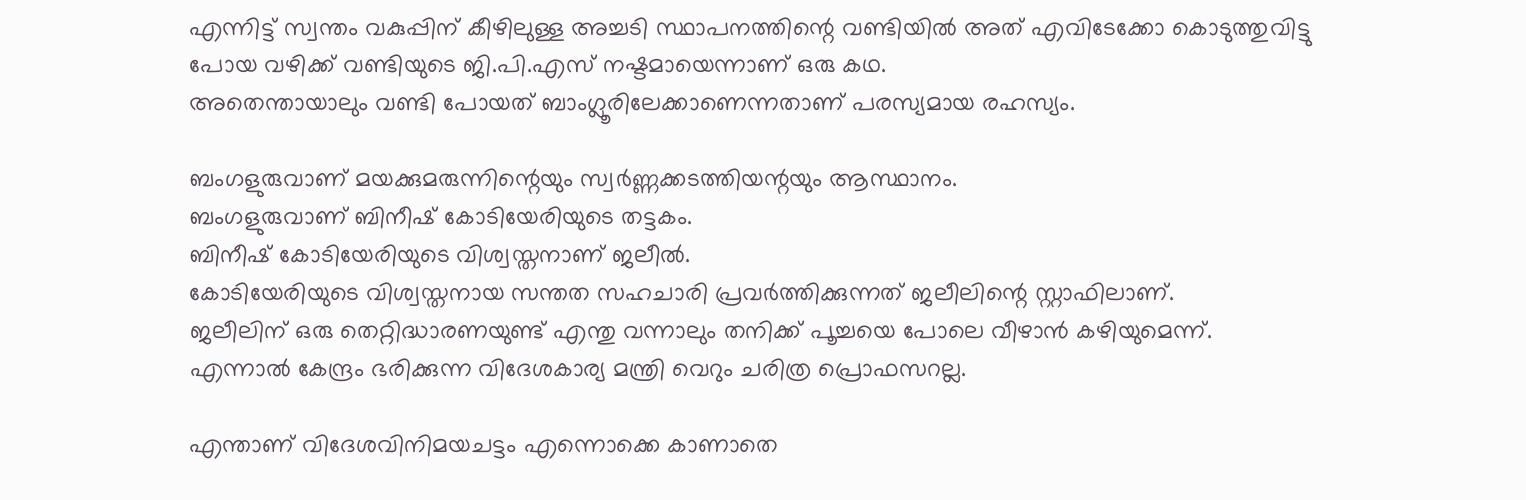എന്നിട്ട് സ്വന്തം വകുപ്പിന് കീഴിലുള്ള അച്ചടി സ്ഥാപനത്തിന്റെ വണ്ടിയില്‍ അത് എവിടേക്കോ കൊടുത്തുവിട്ടു
പോയ വഴിക്ക് വണ്ടിയുടെ ജി.പി.എസ് നഷ്ടമായെന്നാണ് ഒരു കഥ.
അതെന്തായാലും വണ്ടി പോയത് ബാംഗ്ലൂരിലേക്കാണെന്നതാണ് പരസ്യമായ രഹസ്യം.

ബംഗളുരുവാണ് മയക്കുമരുന്നിന്റെയും സ്വര്‍ണ്ണക്കടത്തിയന്റയും ആസ്ഥാനം.
ബംഗളുരുവാണ് ബിനീഷ് കോടിയേരിയുടെ തട്ടകം.
ബിനീഷ് കോടിയേരിയുടെ വിശ്വസ്തനാണ് ജലീല്‍.
കോടിയേരിയുടെ വിശ്വസ്തനായ സന്തത സഹചാരി പ്രവര്‍ത്തിക്കുന്നത് ജലീലിന്റെ സ്റ്റാഫിലാണ്.
ജലീലിന് ഒരു തെറ്റിദ്ധാരണയുണ്ട് എന്തു വന്നാലും തനിക്ക് പൂച്ചയെ പോലെ വീഴാന്‍ കഴിയുമെന്ന്.
എന്നാല്‍ കേന്ദ്രം ഭരിക്കുന്ന വിദേശകാര്യ മന്ത്രി വെറും ചരിത്ര പ്രൊഫസറല്ല.

എന്താണ് വിദേശവിനിമയചട്ടം എന്നൊക്കെ കാണാതെ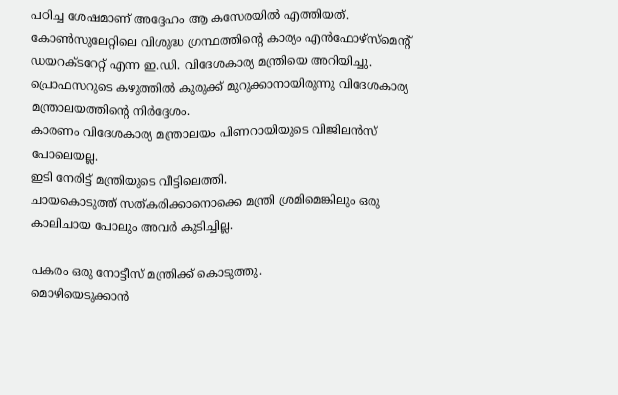പഠിച്ച ശേഷമാണ് അദ്ദേഹം ആ കസേരയില്‍ എത്തിയത്.
കോണ്‍സുലേറ്റിലെ വിശുദ്ധ ഗ്രന്ഥത്തിന്റെ കാര്യം എന്‍ഫോഴ്‌സ്‌മെന്റ് ഡയറക്ടറേറ്റ് എന്ന ഇ.ഡി. വിദേശകാര്യ മന്ത്രിയെ അറിയിച്ചു.
പ്രൊഫസറുടെ കഴുത്തില്‍ കുരുക്ക് മുറുക്കാനായിരുന്നു വിദേശകാര്യ മന്ത്രാലയത്തിന്റെ നിര്‍ദ്ദേശം.
കാരണം വിദേശകാര്യ മന്ത്രാലയം പിണറായിയുടെ വിജിലന്‍സ് പോലെയല്ല.
ഇടി നേരിട്ട് മന്ത്രിയുടെ വീട്ടിലെത്തി.
ചായകൊടുത്ത് സത്കരിക്കാനൊക്കെ മന്ത്രി ശ്രമിമെങ്കിലും ഒരു കാലിചായ പോലും അവര്‍ കുടിച്ചില്ല.

പകരം ഒരു നോട്ടീസ് മന്ത്രിക്ക് കൊടുത്തു.
മൊഴിയെടുക്കാന്‍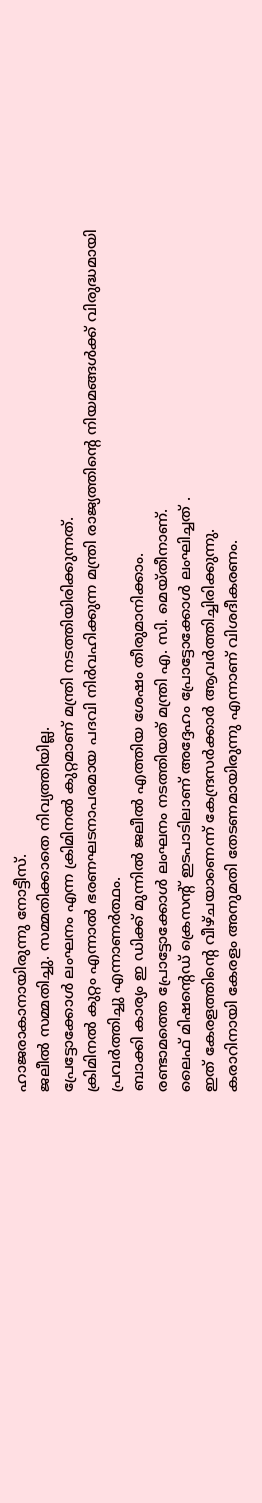ഹാജരാകാനായിരുന്നു നോട്ടീസ്.
ജലീല്‍ സമ്മതിച്ചു. സമ്മതിക്കാതെ നിവ്യത്തിയില്ല.
പ്രേട്ടോക്കോള്‍ ലംഘനം എന്ന ക്രിമിനല്‍ കുറ്റമാണ് മന്ത്രി നടത്തിയിരിക്കുന്നത്.
ക്രിമിനല്‍ കുറ്റം എന്നാല്‍ ഭരണഘടനാപരമായ പദവി നിര്‍വഹിക്കുന്ന മന്ത്രി രാജ്യത്തിന്റെ നിയമങ്ങള്‍ക്ക് വിരുദ്ധമായി പ്രവര്‍ത്തിച്ചു എന്നാണര്‍ത്ഥം.
ബാക്കി കാര്യം ഇ ഡിക്ക് മുന്നില്‍ ജലീല്‍ എത്തിയ ശേഷം തീരുമാനിക്കാം.
രണ്ടാമത്തെ പ്രോട്ടോക്കോള്‍ ലംഘനം നടത്തിയത് മന്ത്രി എ. സി. മെയ്തീനാണ്.
ലൈഫ് മിഷന്റെഡ് ക്രെസന്റ് ഇടപാടിലാണ് അദ്ദേഹം പ്രോട്ടോക്കോള്‍ ലംഘിച്ചത് .
ഇത് കേരളത്തിന്റെ വീഴ്ചയാണെന്ന് കേന്ദ്രസര്‍ക്കാര്‍ ആവര്‍ത്തിച്ചിരിക്കുന്നു.
കരാറിനായി കേരളം അനുമതി തേടണമായിരുന്നു എന്നാണ് വിശദീകരണം.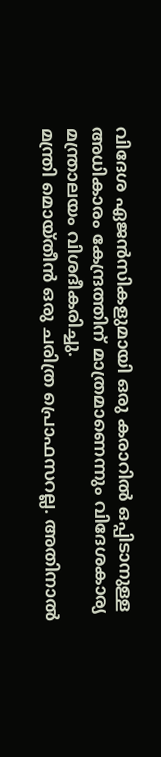വിദേശ ഏജന്‍സികളുമായി ഒരു കരാറില്‍ ഒപ്പിടാനുള്ള അധികാരം കേന്ദ്രത്തിന് മാത്രമാണെന്നും വിദേശകാര്യ മന്ത്രാലയം വിശദീകരിച്ചു.
മന്ത്രി മൊയ്തീന്‍ ഒരു ചരിത്ര പ്രൊഫസറല്ല. അതിനാല്‍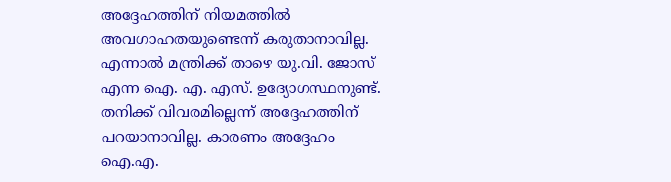അദ്ദേഹത്തിന് നിയമത്തില്‍ അവഗാഹതയുണ്ടെന്ന് കരുതാനാവില്ല.
എന്നാല്‍ മന്ത്രിക്ക് താഴെ യു.വി. ജോസ് എന്ന ഐ. എ. എസ്. ഉദ്യോഗസ്ഥനുണ്ട്.
തനിക്ക് വിവരമില്ലെന്ന് അദ്ദേഹത്തിന് പറയാനാവില്ല. കാരണം അദ്ദേഹം ഐ.എ.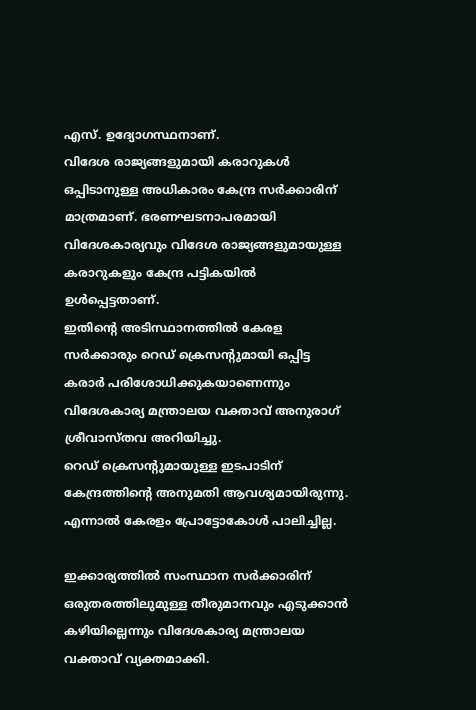എസ്. ഉദ്യോഗസ്ഥനാണ്.
വിദേശ രാജ്യങ്ങളുമായി കരാറുകള്‍ ഒപ്പിടാനുള്ള അധികാരം കേന്ദ്ര സര്‍ക്കാരിന് മാത്രമാണ്. ഭരണഘടനാപരമായി വിദേശകാര്യവും വിദേശ രാജ്യങ്ങളുമായുള്ള കരാറുകളും കേന്ദ്ര പട്ടികയില്‍ ഉള്‍പ്പെട്ടതാണ്.
ഇതിന്റെ അടിസ്ഥാനത്തില്‍ കേരള സര്‍ക്കാരും റെഡ് ക്രെസന്റുമായി ഒപ്പിട്ട കരാര്‍ പരിശോധിക്കുകയാണെന്നും വിദേശകാര്യ മന്ത്രാലയ വക്താവ് അനുരാഗ് ശ്രീവാസ്തവ അറിയിച്ചു.
റെഡ് ക്രെസന്റുമായുള്ള ഇടപാടിന് കേന്ദ്രത്തിന്റെ അനുമതി ആവശ്യമായിരുന്നു.
എന്നാല്‍ കേരളം പ്രോട്ടോകോള്‍ പാലിച്ചില്ല.

ഇക്കാര്യത്തില്‍ സംസ്ഥാന സര്‍ക്കാരിന് ഒരുതരത്തിലുമുള്ള തീരുമാനവും എടുക്കാന്‍ കഴിയില്ലെന്നും വിദേശകാര്യ മന്ത്രാലയ വക്താവ് വ്യക്തമാക്കി.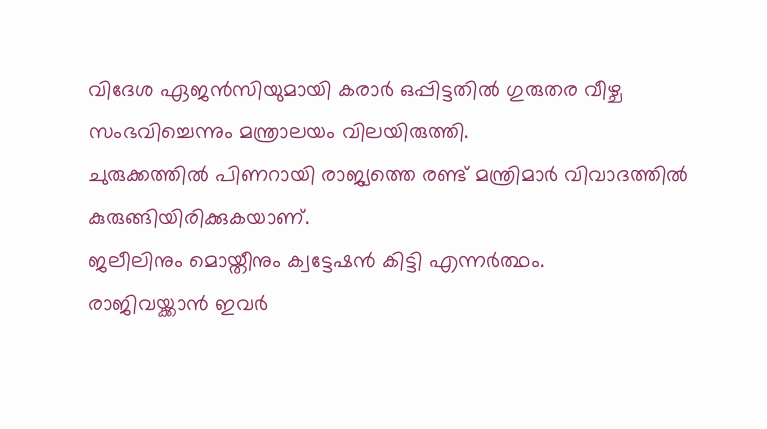വിദേശ ഏജന്‍സിയുമായി കരാര്‍ ഒപ്പിട്ടതില്‍ ഗുരുതര വീഴ്ച സംഭവിച്ചെന്നും മന്ത്രാലയം വിലയിരുത്തി.
ചുരുക്കത്തില്‍ പിണറായി രാജ്യത്തെ രണ്ട് മന്ത്രിമാര്‍ വിവാദത്തില്‍ കുരുങ്ങിയിരിക്കുകയാണ്.
ജലീലിനും മൊയ്തീനും ക്വട്ടേഷന്‍ കിട്ടി എന്നര്‍ത്ഥം.
രാജിവയ്ക്കാന്‍ ഇവര്‍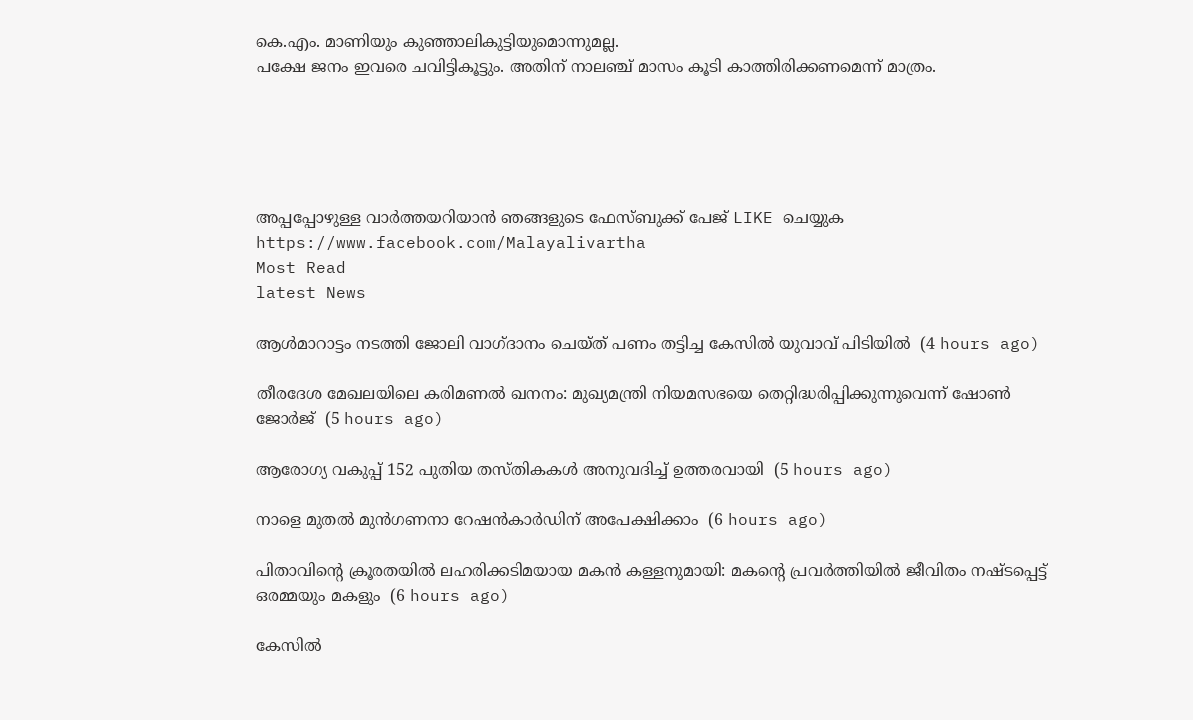കെ.എം. മാണിയും കുഞ്ഞാലികുട്ടിയുമൊന്നുമല്ല.
പക്ഷേ ജനം ഇവരെ ചവിട്ടികൂട്ടും. അതിന് നാലഞ്ച് മാസം കൂടി കാത്തിരിക്കണമെന്ന് മാത്രം.





അപ്പപ്പോഴുള്ള വാര്‍ത്തയറിയാന്‍ ഞങ്ങളുടെ ഫേസ്‌ബുക്ക്‌ പേജ് LIKE ചെയ്യുക
https://www.facebook.com/Malayalivartha
Most Read
latest News

ആള്‍മാറാട്ടം നടത്തി ജോലി വാഗ്ദാനം ചെയ്ത് പണം തട്ടിച്ച കേസില്‍ യുവാവ് പിടിയില്‍  (4 hours ago)

തീരദേശ മേഖലയിലെ കരിമണല്‍ ഖനനം: മുഖ്യമന്ത്രി നിയമസഭയെ തെറ്റിദ്ധരിപ്പിക്കുന്നുവെന്ന് ഷോണ്‍ ജോര്‍ജ്  (5 hours ago)

ആരോഗ്യ വകുപ്പ് 152 പുതിയ തസ്തികകള്‍ അനുവദിച്ച് ഉത്തരവായി  (5 hours ago)

നാളെ മുതല്‍ മുന്‍ഗണനാ റേഷന്‍കാര്‍ഡിന് അപേക്ഷിക്കാം  (6 hours ago)

പിതാവിന്റെ ക്രൂരതയില്‍ ലഹരിക്കടിമയായ മകന്‍ കള്ളനുമായി: മകന്റെ പ്രവര്‍ത്തിയില്‍ ജീവിതം നഷ്ടപ്പെട്ട് ഒരമ്മയും മകളും  (6 hours ago)

കേസില്‍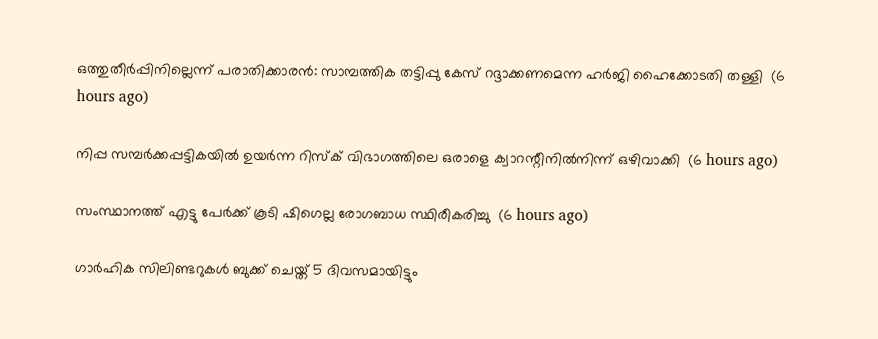ഒത്തുതീര്‍പ്പിനില്ലെന്ന് പരാതിക്കാരന്‍: സാമ്പത്തിക തട്ടിപ്പു കേസ് റദ്ദാക്കണമെന്ന ഹര്‍ജി ഹൈക്കോടതി തള്ളി  (6 hours ago)

നിപ്പ സമ്പര്‍ക്കപ്പട്ടികയില്‍ ഉയര്‍ന്ന റിസ്‌ക് വിഭാഗത്തിലെ ഒരാളെ ക്വാറന്റീനില്‍നിന്ന് ഒഴിവാക്കി  (6 hours ago)

സംസ്ഥാനത്ത് എട്ടു പേര്‍ക്ക് കൂടി ഷിഗെല്ല രോഗബാധ സ്ഥിരീകരിച്ചു  (6 hours ago)

ഗാര്‍ഹിക സിലിണ്ടറുകള്‍ ബുക്ക് ചെയ്ത് 5 ദിവസമായിട്ടും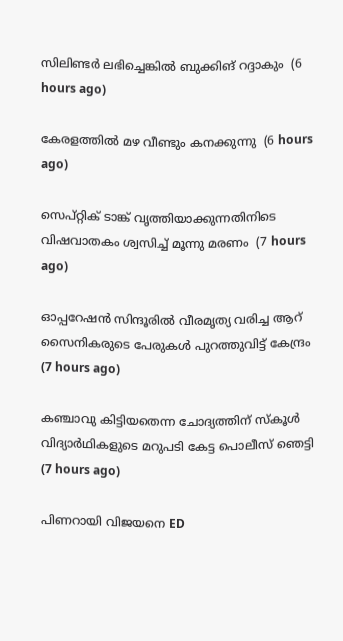സിലിണ്ടര്‍ ലഭിച്ചെങ്കില്‍ ബുക്കിങ് റദ്ദാകും  (6 hours ago)

കേരളത്തില്‍ മഴ വീണ്ടും കനക്കുന്നു  (6 hours ago)

സെപ്റ്റിക് ടാങ്ക് വൃത്തിയാക്കുന്നതിനിടെ വിഷവാതകം ശ്വസിച്ച് മൂന്നു മരണം  (7 hours ago)

ഓപ്പറേഷന്‍ സിന്ദൂരില്‍ വീരമൃത്യ വരിച്ച ആറ് സൈനികരുടെ പേരുകള്‍ പുറത്തുവിട്ട് കേന്ദ്രം  (7 hours ago)

കഞ്ചാവു കിട്ടിയതെന്ന ചോദ്യത്തിന് സ്‌കൂള്‍ വിദ്യാര്‍ഥികളുടെ മറുപടി കേട്ട പൊലീസ് ഞെട്ടി  (7 hours ago)

പിണറായി വിജയനെ ED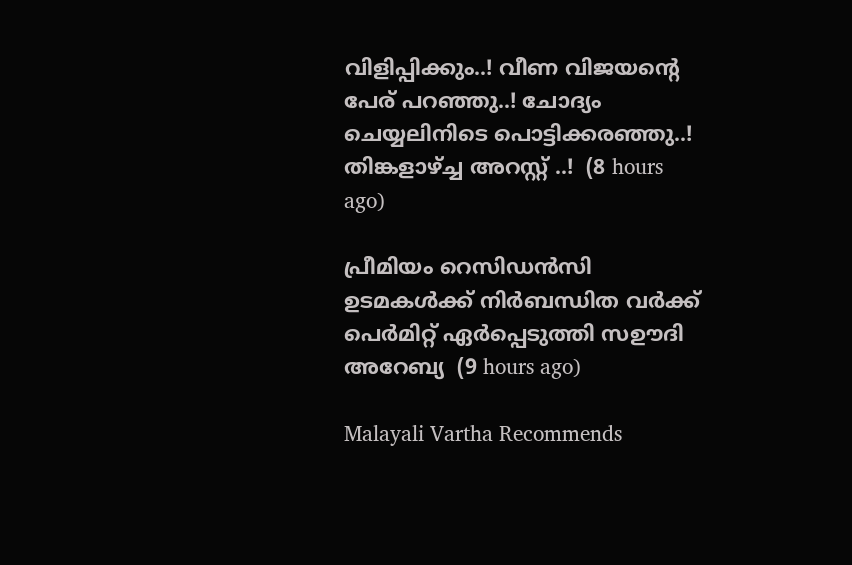വിളിപ്പിക്കും..! വീണ വിജയന്റെ പേര് പറഞ്ഞു..! ചോദ്യം ചെയ്യലിനിടെ പൊട്ടിക്കരഞ്ഞു..! തിങ്കളാഴ്ച്ച അറസ്റ്റ് ..!  (8 hours ago)

പ്രീമിയം റെസിഡൻസി ഉടമകൾക്ക് നിർബന്ധിത വർക്ക് പെർമിറ്റ് ഏർപ്പെടുത്തി സഊദി അറേബ്യ  (9 hours ago)

Malayali Vartha Recommends